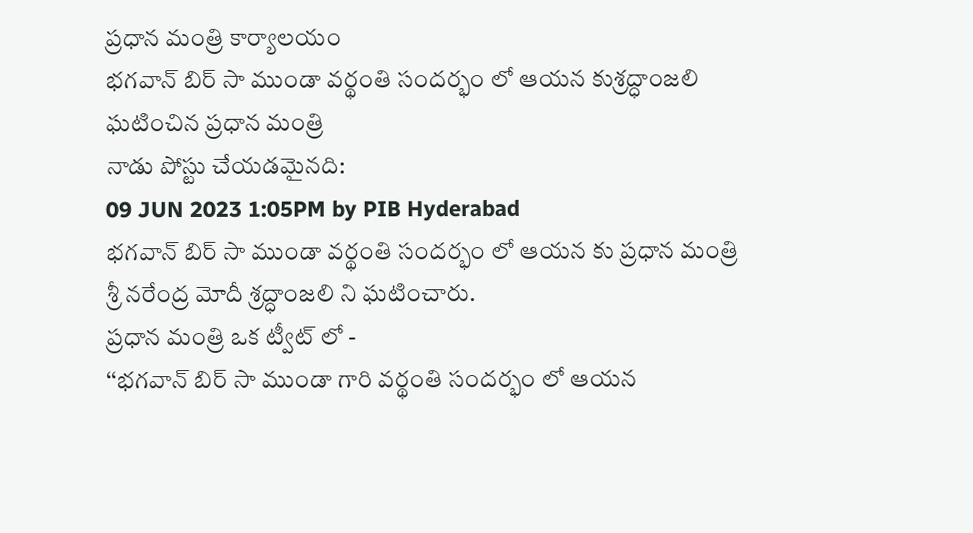ప్రధాన మంత్రి కార్యాలయం
భగవాన్ బిర్ సా ముండా వర్థంతి సందర్భం లో ఆయన కుశ్రద్ధాంజలి ఘటించిన ప్రధాన మంత్రి
నాడు పోస్టు చేయడమైనది:
09 JUN 2023 1:05PM by PIB Hyderabad
భగవాన్ బిర్ సా ముండా వర్థంతి సందర్భం లో ఆయన కు ప్రధాన మంత్రి శ్రీ నరేంద్ర మోదీ శ్రద్ధాంజలి ని ఘటించారు.
ప్రధాన మంత్రి ఒక ట్వీట్ లో -
‘‘భగవాన్ బిర్ సా ముండా గారి వర్థంతి సందర్భం లో ఆయన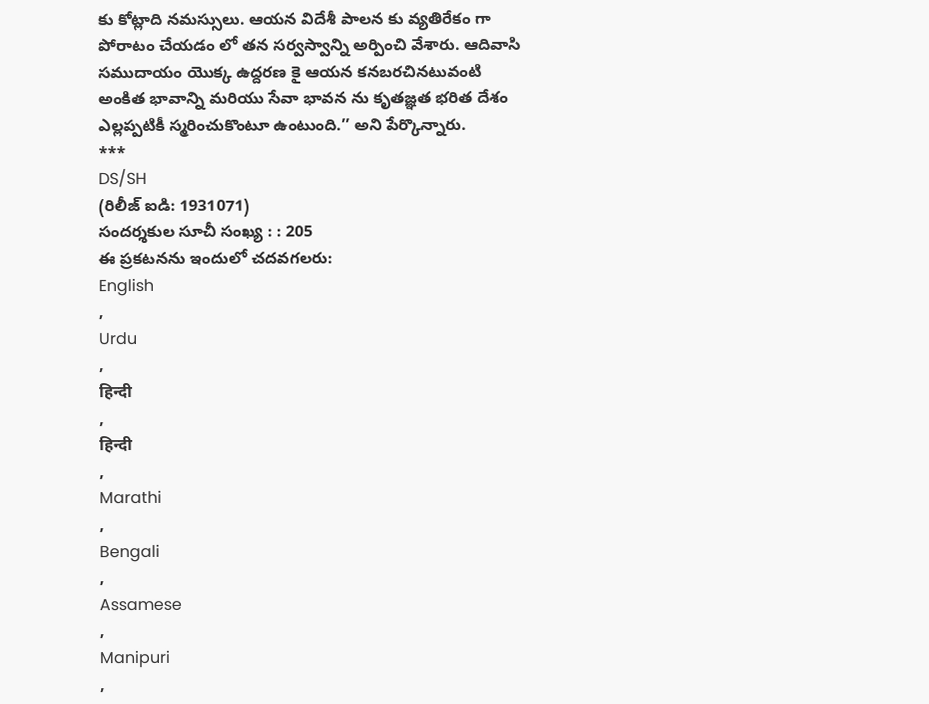కు కోట్లాది నమస్సులు. ఆయన విదేశీ పాలన కు వ్యతిరేకం గా పోరాటం చేయడం లో తన సర్వస్వాన్ని అర్పించి వేశారు. ఆదివాసి సముదాయం యొక్క ఉద్దరణ కై ఆయన కనబరచినటువంటి అంకిత భావాన్ని మరియు సేవా భావన ను కృతజ్ఞత భరిత దేశం ఎల్లప్పటికీ స్మరించుకొంటూ ఉంటుంది.’’ అని పేర్కొన్నారు.
***
DS/SH
(రిలీజ్ ఐడి: 1931071)
సందర్శకుల సూచీ సంఖ్య : : 205
ఈ ప్రకటనను ఇందులో చదవగలరు:
English
,
Urdu
,
हिन्दी
,
हिन्दी
,
Marathi
,
Bengali
,
Assamese
,
Manipuri
,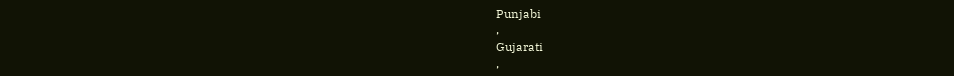Punjabi
,
Gujarati
,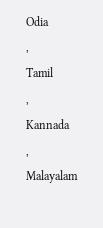Odia
,
Tamil
,
Kannada
,
Malayalam